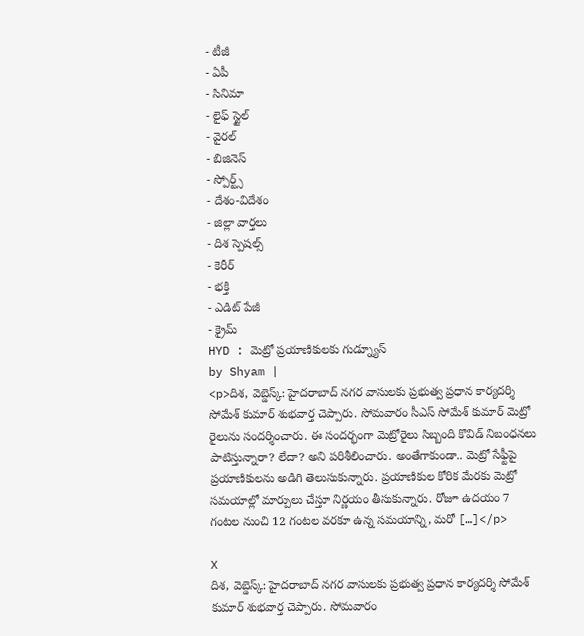- టీజీ
- ఏపీ
- సినిమా
- లైఫ్ స్టైల్
- వైరల్
- బిజినెస్
- స్పోర్ట్స్
- దేశం-విదేశం
- జిల్లా వార్తలు
- దిశ స్పెషల్స్
- కెరీర్
- భక్తి
- ఎడిట్ పేజీ
- క్రైమ్
HYD : మెట్రో ప్రయాణికులకు గుడ్న్యూస్
by Shyam |
<p>దిశ, వెబ్డెస్క్: హైదరాబాద్ నగర వాసులకు ప్రభుత్వ ప్రధాన కార్యదర్శి సోమేశ్ కుమార్ శుభవార్త చెప్పారు. సోమవారం సీఎస్ సోమేశ్ కుమార్ మెట్రో రైలును సందర్శించారు. ఈ సందర్భంగా మెట్రోరైలు సిబ్బంది కొవిడ్ నిబంధనలు పాటిస్తున్నారా? లేదా? అని పరిశీలించారు. అంతేగాకుండా.. మెట్రో సేఫ్టీపై ప్రయాణికులను అడిగి తెలుసుకున్నారు. ప్రయాణికుల కోరిక మేరకు మెట్రో సమయాల్లో మార్పులు చేస్తూ నిర్ణయం తీసుకున్నారు. రోజూ ఉదయం 7 గంటల నుంచి 12 గంటల వరకూ ఉన్న సమయాన్ని, మరో […]</p>

X
దిశ, వెబ్డెస్క్: హైదరాబాద్ నగర వాసులకు ప్రభుత్వ ప్రధాన కార్యదర్శి సోమేశ్ కుమార్ శుభవార్త చెప్పారు. సోమవారం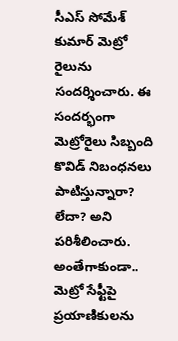సీఎస్ సోమేశ్ కుమార్ మెట్రో రైలును సందర్శించారు. ఈ సందర్భంగా మెట్రోరైలు సిబ్బంది కొవిడ్ నిబంధనలు పాటిస్తున్నారా? లేదా? అని పరిశీలించారు. అంతేగాకుండా.. మెట్రో సేఫ్టీపై ప్రయాణికులను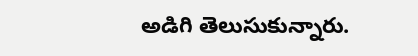అడిగి తెలుసుకున్నారు.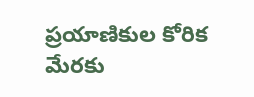ప్రయాణికుల కోరిక మేరకు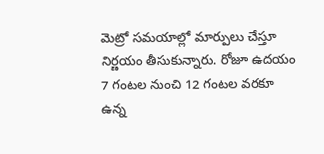మెట్రో సమయాల్లో మార్పులు చేస్తూ నిర్ణయం తీసుకున్నారు. రోజూ ఉదయం 7 గంటల నుంచి 12 గంటల వరకూ ఉన్న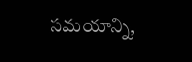సమయాన్ని,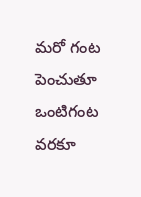మరో గంట పెంచుతూ ఒంటిగంట వరకూ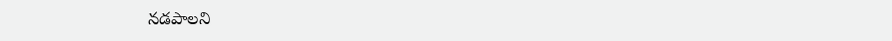నడపాలని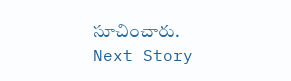సూచించారు.
Next Story